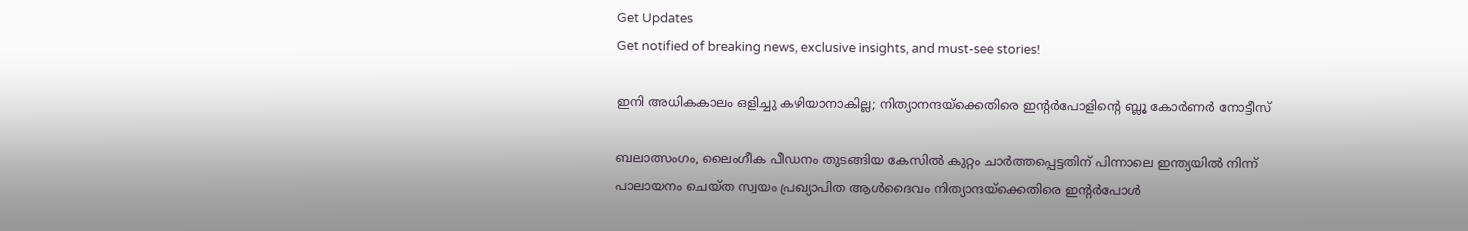Get Updates
Get notified of breaking news, exclusive insights, and must-see stories!

ഇനി അധികകാലം ഒളിച്ചു കഴിയാനാകില്ല; നിത്യാനന്ദയ്ക്കെതിരെ ഇന്റർപോളിന്റെ ബ്ലൂ കോർണർ നോട്ടീസ്

ബലാത്സംഗം, ലൈംഗീക പീഡനം തുടങ്ങിയ കേസിൽ കുറ്റം ചാർത്തപ്പെട്ടതിന് പിന്നാലെ ഇന്ത്യയിൽ നിന്ന് പാലായനം ചെയ്ത സ്വയം പ്രഖ്യാപിത ആൾദൈവം നിത്യാന്ദയ്ക്കെതിരെ ഇന്റർപോൾ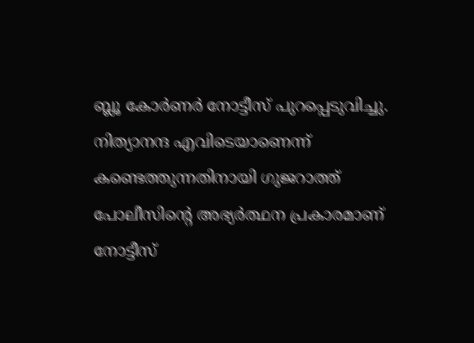ബ്ലൂ കോർണർ നോട്ടീസ് പുറപ്പെടുവിച്ചു. നിത്യാനന്ദ എവിടെയാണെന്ന് കണ്ടെത്തുന്നതിനായി ഗുജറാത്ത് പോലീസിന്റെ അഭ്യർത്ഥന പ്രകാരമാണ് നോട്ടീസ്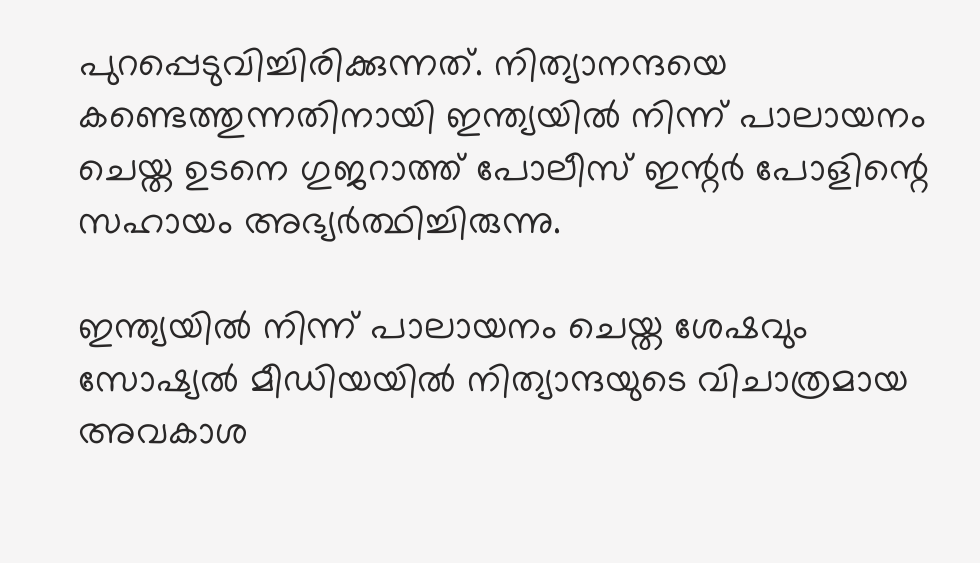പുറപ്പെടുവിച്ചിരിക്കുന്നത്. നിത്യാനന്ദയെ കണ്ടെത്തുന്നതിനായി ഇന്ത്യയിൽ നിന്ന് പാലായനം ചെയ്ത ഉടനെ ഗുജറാത്ത് പോലീസ് ഇന്റർ പോളിന്റെ സഹായം അഭ്യർത്ഥിച്ചിരുന്നു.

ഇന്ത്യയിൽ നിന്ന് പാലായനം ചെയ്ത ശേഷവും സോഷ്യൽ മീഡിയയിൽ നിത്യാന്ദയുടെ വിചാത്രമായ അവകാശ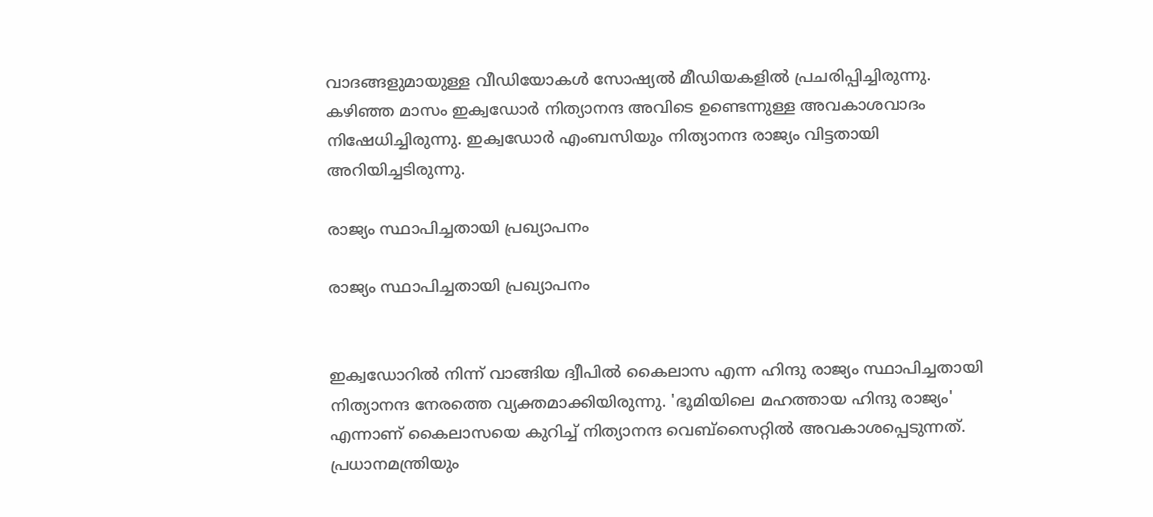വാദങ്ങളുമായുള്ള വീഡിയോകൾ സോഷ്യൽ മീഡിയകളിൽ പ്രചരിപ്പിച്ചിരുന്നു. കഴിഞ്ഞ മാസം ഇക്വഡോർ നിത്യാനന്ദ അവിടെ ഉണ്ടെന്നുള്ള അവകാശവാദം നിഷേധിച്ചിരുന്നു. ഇക്വഡോർ‌ എംബസിയും നിത്യാനന്ദ രാജ്യം വിട്ടതായി അറിയിച്ചടിരുന്നു.

രാജ്യം സ്ഥാപിച്ചതായി പ്രഖ്യാപനം

രാജ്യം സ്ഥാപിച്ചതായി പ്രഖ്യാപനം


ഇക്വഡോറില്‍ നിന്ന് വാങ്ങിയ ദ്വീപില്‍ കൈലാസ എന്ന ഹിന്ദു രാജ്യം സ്ഥാപിച്ചതായി നിത്യാനന്ദ നേരത്തെ വ്യക്തമാക്കിയിരുന്നു. 'ഭൂമിയിലെ മഹത്തായ ഹിന്ദു രാജ്യം' എന്നാണ് കൈലാസയെ കുറിച്ച് നിത്യാനന്ദ വെബ്‌സൈറ്റില്‍ അവകാശപ്പെടുന്നത്. പ്രധാനമന്ത്രിയും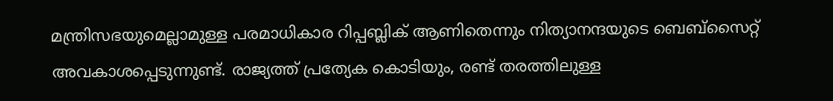മന്ത്രിസഭയുമെല്ലാമുള്ള പരമാധികാര റിപ്പബ്ലിക് ആണിതെന്നും നിത്യാനന്ദയുടെ ബെബ്‌സൈറ്റ് അവകാശപ്പെടുന്നുണ്ട്. രാജ്യത്ത് പ്രത്യേക കൊടിയും, രണ്ട് തരത്തിലുള്ള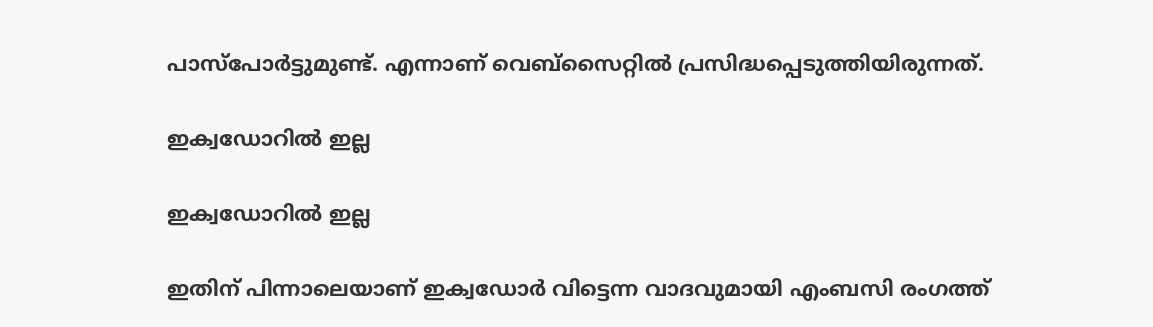പാസ്പോർട്ടുമുണ്ട്. എന്നാണ് വെബ്സൈറ്റിൽ പ്രസിദ്ധപ്പെടുത്തിയിരുന്നത്.

ഇക്വഡോറിൽ ഇല്ല

ഇക്വഡോറിൽ ഇല്ല

ഇതിന് പിന്നാലെയാണ് ഇക്വഡോർ വിട്ടെന്ന വാദവുമായി എംബസി രംഗത്ത്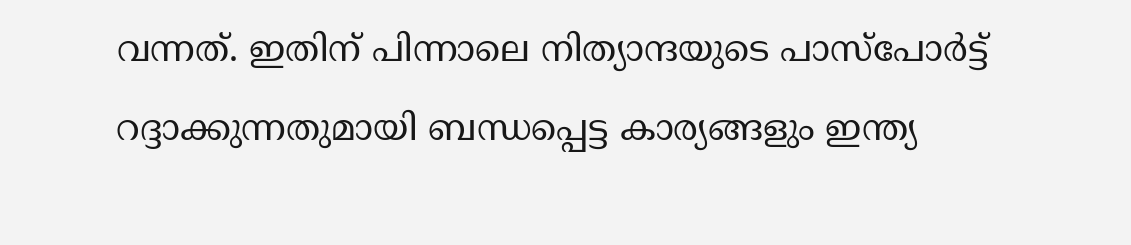വന്നത്. ഇതിന് പിന്നാലെ നിത്യാന്ദയുടെ പാസ്പോർട്ട് റദ്ദാക്കുന്നതുമായി ബന്ധപ്പെട്ട കാര്യങ്ങളും ഇന്ത്യ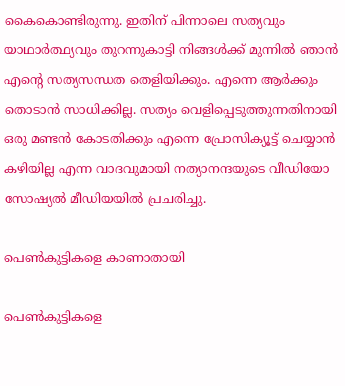കൈകൊണ്ടിരുന്നു. ഇതിന് പിന്നാലെ സത്യവും യാഥാര്‍ത്ഥ്യവും തുറന്നുകാട്ടി നിങ്ങള്‍ക്ക് മുന്നില്‍ ഞാന്‍ എന്റെ സത്യസന്ധത തെളിയിക്കും. എന്നെ ആര്‍ക്കും തൊടാന്‍ സാധിക്കില്ല. സത്യം വെളിപ്പെടുത്തുന്നതിനായി ഒരു മണ്ടന്‍ കോടതിക്കും എന്നെ പ്രോസിക്യൂട്ട് ചെയ്യാന്‍ കഴിയില്ല എന്ന വാദവുമായി നത്യാനന്ദയുടെ വീഡിയോ സോഷ്യൽ മീഡിയയിൽ പ്രചരിച്ചു.

പെൺകുട്ടികളെ കാണാതായി

പെൺകുട്ടികളെ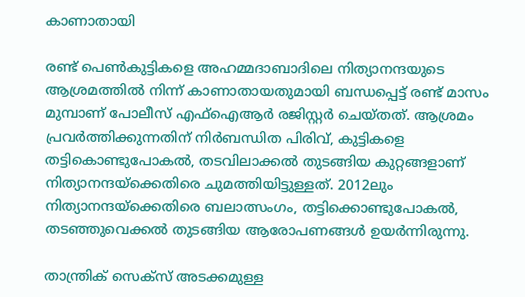കാണാതായി

രണ്ട് പെൺകുട്ടികളെ അഹമ്മദാബാദിലെ നിത്യാനന്ദയുടെ ആശ്രമത്തിൽ നിന്ന് കാണാതായതുമായി ബന്ധപ്പെട്ട് രണ്ട് മാസം മുമ്പാണ് പോലീസ് എഫ്ഐആർ രജിസ്റ്റർ ചെയ്തത്. ആശ്രമം പ്രവർത്തിക്കുന്നതിന് നിർബന്ധിത പിരിവ്, കുട്ടികളെ തട്ടികൊണ്ടുപോകൽ, തടവിലാക്കൽ തുടങ്ങിയ കുറ്റങ്ങളാണ് നിത്യാനന്ദയ്ക്കെതിരെ ചുമത്തിയിട്ടുള്ളത്. 2012ലും നിത്യാനന്ദയ്ക്കെതിരെ ബലാത്സംഗം, തട്ടിക്കൊണ്ടുപോകൽ, തടഞ്ഞുവെക്കൽ തുടങ്ങിയ ആരോപണങ്ങൾ ഉയർന്നിരുന്നു.

താന്ത്രിക് സെക്സ് അടക്കമുള്ള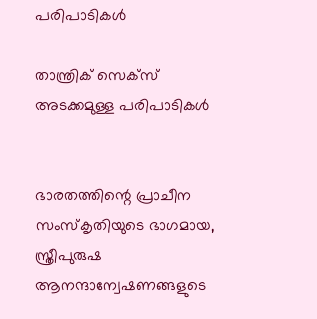പരിപാടികൾ

താന്ത്രിക് സെക്സ് അടക്കമുള്ള പരിപാടികൾ


ഭാരതത്തിന്റെ പ്രാചീന സംസ്കൃതിയുടെ ഭാഗമായ, സ്ത്രീപുരുഷ ആനന്ദാന്വേഷണങ്ങളുടെ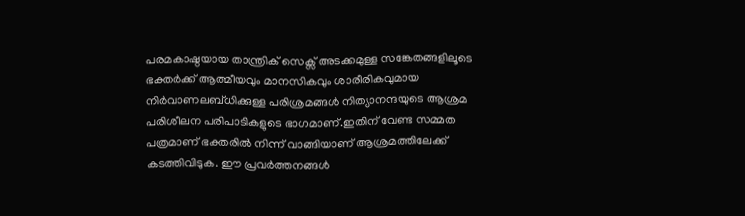പരമകാഷ്ഠയായ താന്ത്രിക് സെക്സ് അടക്കമുള്ള സങ്കേതങ്ങളിലൂടെ ഭക്തർക്ക് ആത്മീയവും മാനസികവും ശാരീരികവുമായ നിർവാണലബ്ധിക്കുള്ള പരിശ്രമങ്ങൾ നിത്യാനന്ദയുടെ ആശ്രമ പരിശീലന പരിപാടികളുടെ ഭാഗമാണ്.ഇതിന് വേണ്ട സമ്മത പത്രമാണ് ഭക്തരിൽ നിന്ന് വാങ്ങിയാണ് ആശ്രമത്തിലേക്ക് കടത്തിവിടുക. ഈ പ്രവർത്തനങ്ങൾ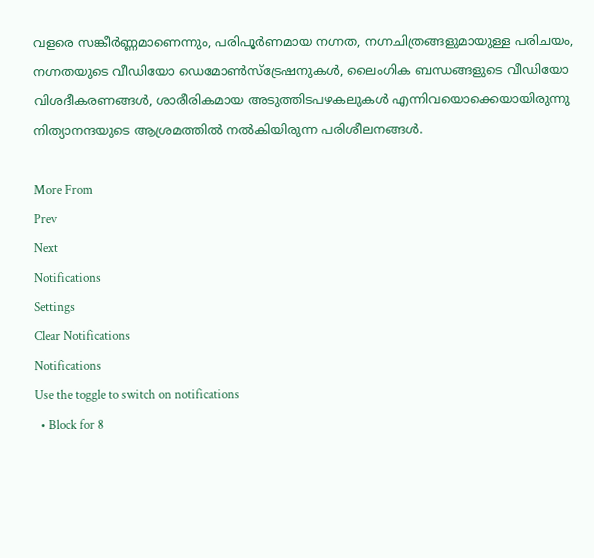വളരെ സങ്കീർണ്ണമാണെന്നും, പരിപൂർണമായ നഗ്നത, നഗ്നചിത്രങ്ങളുമായുള്ള പരിചയം, നഗ്നതയുടെ വീഡിയോ ഡെമോൺസ്‌ട്രേഷനുകൾ, ലൈംഗിക ബന്ധങ്ങളുടെ വീഡിയോ വിശദീകരണങ്ങൾ, ശാരീരികമായ അടുത്തിടപഴകലുകൾ എന്നിവയൊക്കെയായിരുന്നു നിത്യാനന്ദയുടെ ആശ്രമത്തിൽ നൽകിയിരുന്ന പരിശീലനങ്ങൾ.

More From
Prev
Next
Notifications
Settings
Clear Notifications
Notifications
Use the toggle to switch on notifications
  • Block for 8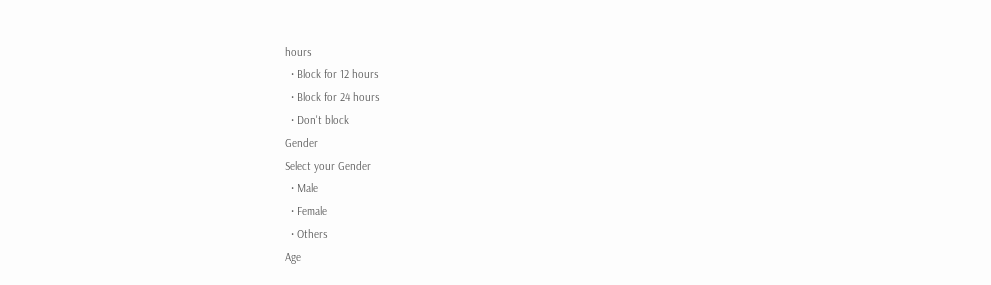hours
  • Block for 12 hours
  • Block for 24 hours
  • Don't block
Gender
Select your Gender
  • Male
  • Female
  • Others
Age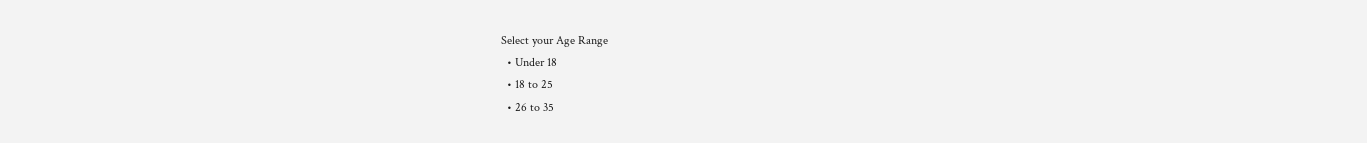Select your Age Range
  • Under 18
  • 18 to 25
  • 26 to 35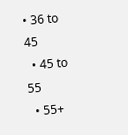• 36 to 45
  • 45 to 55
  • 55+